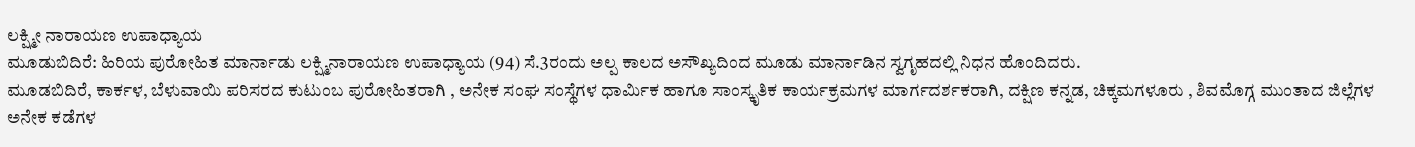ಲಕ್ಷ್ಮೀ ನಾರಾಯಣ ಉಪಾಧ್ಯಾಯ
ಮೂಡುಬಿದಿರೆ: ಹಿರಿಯ ಪುರೋಹಿತ ಮಾರ್ನಾಡು ಲಕ್ಷ್ಮಿನಾರಾಯಣ ಉಪಾಧ್ಯಾಯ (94) ಸೆ.3ರಂದು ಅಲ್ಪ ಕಾಲದ ಅಸೌಖ್ಯದಿಂದ ಮೂಡು ಮಾರ್ನಾಡಿನ ಸ್ವಗೃಹದಲ್ಲಿ ನಿಧನ ಹೊಂದಿದರು.
ಮೂಡಬಿದಿರೆ, ಕಾರ್ಕಳ, ಬೆಳುವಾಯಿ ಪರಿಸರದ ಕುಟುಂಬ ಪುರೋಹಿತರಾಗಿ , ಅನೇಕ ಸಂಘ ಸಂಸ್ಥೆಗಳ ಧಾರ್ಮಿಕ ಹಾಗೂ ಸಾಂಸ್ಕೃತಿಕ ಕಾರ್ಯಕ್ರಮಗಳ ಮಾರ್ಗದರ್ಶಕರಾಗಿ, ದಕ್ಷಿಣ ಕನ್ನಡ, ಚಿಕ್ಕಮಗಳೂರು , ಶಿವಮೊಗ್ಗ ಮುಂತಾದ ಜಿಲ್ಲೆಗಳ ಅನೇಕ ಕಡೆಗಳ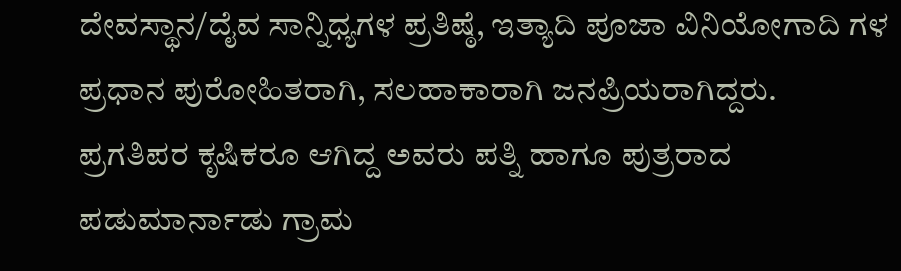ದೇವಸ್ಥಾನ/ದೈವ ಸಾನ್ನಿಧ್ಯಗಳ ಪ್ರತಿಷ್ಠೆ, ಇತ್ಯಾದಿ ಪೂಜಾ ವಿನಿಯೋಗಾದಿ ಗಳ ಪ್ರಧಾನ ಪುರೋಹಿತರಾಗಿ, ಸಲಹಾಕಾರಾಗಿ ಜನಪ್ರಿಯರಾಗಿದ್ದರು.
ಪ್ರಗತಿಪರ ಕೃಷಿಕರೂ ಆಗಿದ್ದ ಅವರು ಪತ್ನಿ ಹಾಗೂ ಪುತ್ರರಾದ ಪಡುಮಾರ್ನಾಡು ಗ್ರಾಮ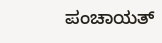ಪಂಚಾಯತ್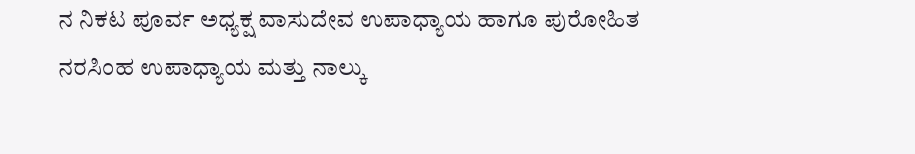ನ ನಿಕಟ ಪೂರ್ವ ಅಧ್ಯಕ್ಷ ವಾಸುದೇವ ಉಪಾಧ್ಯಾಯ ಹಾಗೂ ಪುರೋಹಿತ ನರಸಿಂಹ ಉಪಾಧ್ಯಾಯ ಮತ್ತು ನಾಲ್ಕು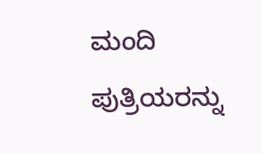ಮಂದಿ ಪುತ್ರಿಯರನ್ನು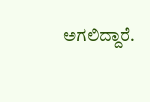ಅಗಲಿದ್ದಾರೆ.